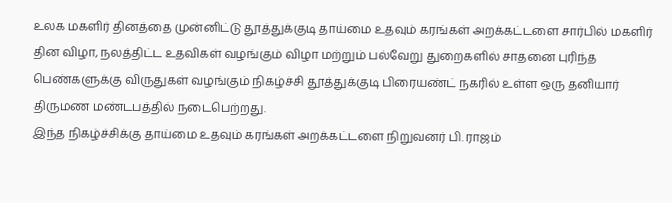உலக மகளிர் தினத்தை முன்னிட்டு தூத்துக்குடி தாய்மை உதவும் கரங்கள் அறக்கட்டளை சார்பில் மகளிர் தின விழா, நலத்திட்ட உதவிகள் வழங்கும் விழா மற்றும் பல்வேறு துறைகளில் சாதனை புரிந்த பெண்களுக்கு விருதுகள் வழங்கும் நிகழ்ச்சி தூத்துக்குடி பிரையண்ட் நகரில் உள்ள ஒரு தனியார் திருமண மண்டபத்தில் நடைபெற்றது.
இந்த நிகழ்ச்சிக்கு தாய்மை உதவும் கரங்கள் அறக்கட்டளை நிறுவனர் பி. ராஜம்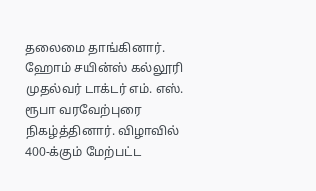தலைமை தாங்கினார். ஹோம் சயின்ஸ் கல்லூரி முதல்வர் டாக்டர் எம். எஸ். ரூபா வரவேற்புரை நிகழ்த்தினார். விழாவில் 400-க்கும் மேற்பட்ட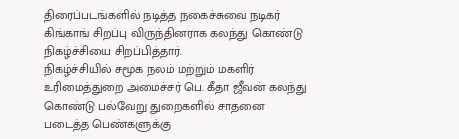திரைப்படங்களில் நடித்த நகைச்சுவை நடிகர் கிங்காங் சிறப்பு விருந்தினராக கலந்து கொண்டு நிகழ்ச்சியை சிறப்பித்தார்.
நிகழ்ச்சியில் சமூக நலம் மற்றும் மகளிர் உரிமைத்துறை அமைச்சர் பெ. கீதா ஜீவன் கலந்து கொண்டு பல்வேறு துறைகளில் சாதனை படைத்த பெண்களுக்கு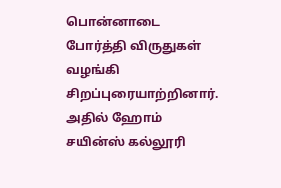பொன்னாடை போர்த்தி விருதுகள் வழங்கி சிறப்புரையாற்றினார்.
அதில் ஹோம் சயின்ஸ் கல்லூரி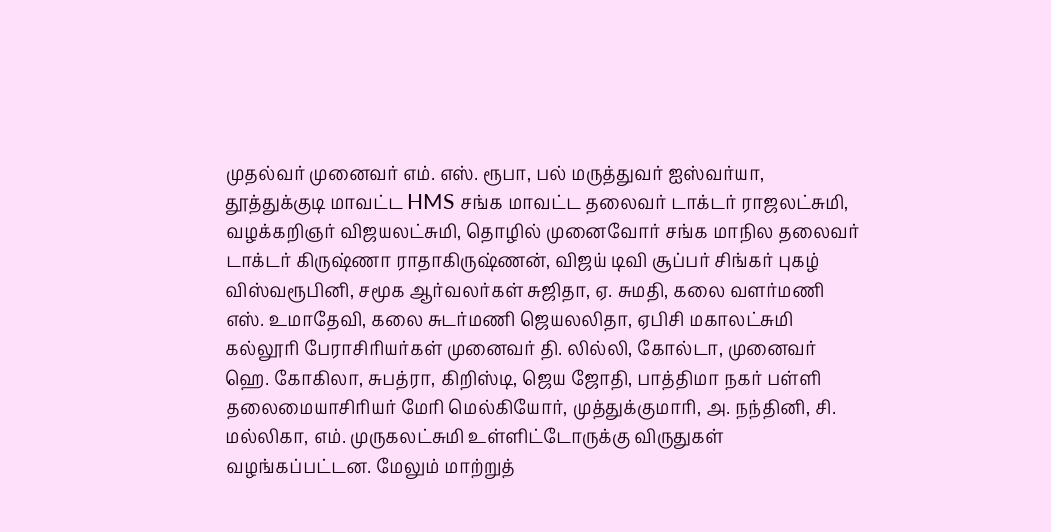முதல்வர் முனைவர் எம். எஸ். ரூபா, பல் மருத்துவர் ஐஸ்வர்யா, தூத்துக்குடி மாவட்ட HMS சங்க மாவட்ட தலைவர் டாக்டர் ராஜலட்சுமி, வழக்கறிஞர் விஜயலட்சுமி, தொழில் முனைவோர் சங்க மாநில தலைவர் டாக்டர் கிருஷ்ணா ராதாகிருஷ்ணன், விஜய் டிவி சூப்பர் சிங்கர் புகழ் விஸ்வரூபினி, சமூக ஆர்வலர்கள் சுஜிதா, ஏ. சுமதி, கலை வளர்மணி எஸ். உமாதேவி, கலை சுடர்மணி ஜெயலலிதா, ஏபிசி மகாலட்சுமி கல்லூரி பேராசிரியர்கள் முனைவர் தி. லில்லி, கோல்டா, முனைவர் ஹெ. கோகிலா, சுபத்ரா, கிறிஸ்டி, ஜெய ஜோதி, பாத்திமா நகர் பள்ளி தலைமையாசிரியர் மேரி மெல்கியோர், முத்துக்குமாரி, அ. நந்தினி, சி. மல்லிகா, எம். முருகலட்சுமி உள்ளிட்டோருக்கு விருதுகள் வழங்கப்பட்டன. மேலும் மாற்றுத்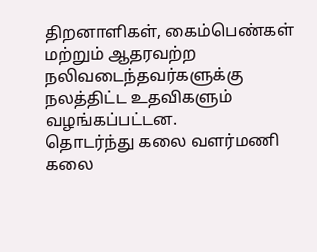திறனாளிகள், கைம்பெண்கள் மற்றும் ஆதரவற்ற நலிவடைந்தவர்களுக்கு நலத்திட்ட உதவிகளும் வழங்கப்பட்டன.
தொடர்ந்து கலை வளர்மணி கலை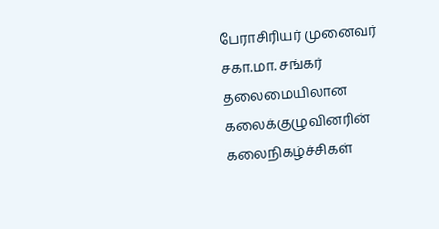பேராசிரியர் முனைவர் சகா.மா. சங்கர் தலைமையிலான கலைக்குழுவினரின் கலைநிகழ்ச்சிகள்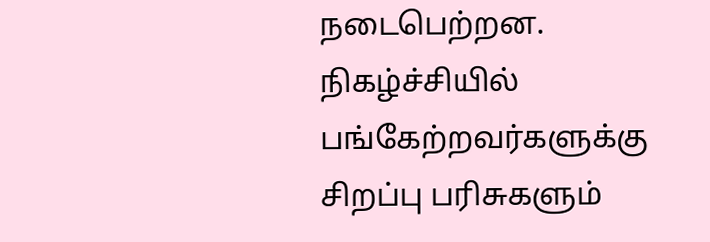நடைபெற்றன. நிகழ்ச்சியில் பங்கேற்றவர்களுக்கு சிறப்பு பரிசுகளும்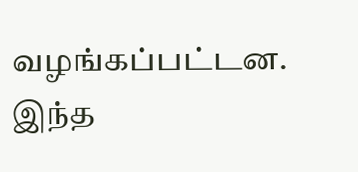வழங்கப்பட்டன. இந்த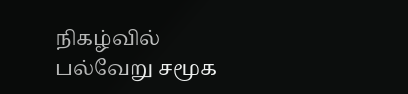நிகழ்வில் பல்வேறு சமூக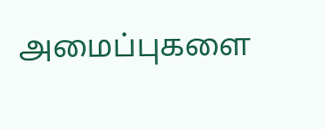அமைப்புகளை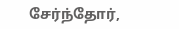சேர்ந்தோர்,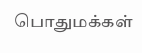பொதுமக்கள்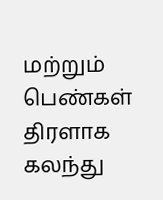மற்றும் பெண்கள் திரளாக கலந்து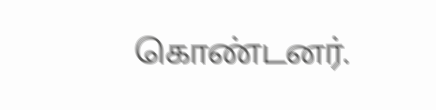கொண்டனர்.